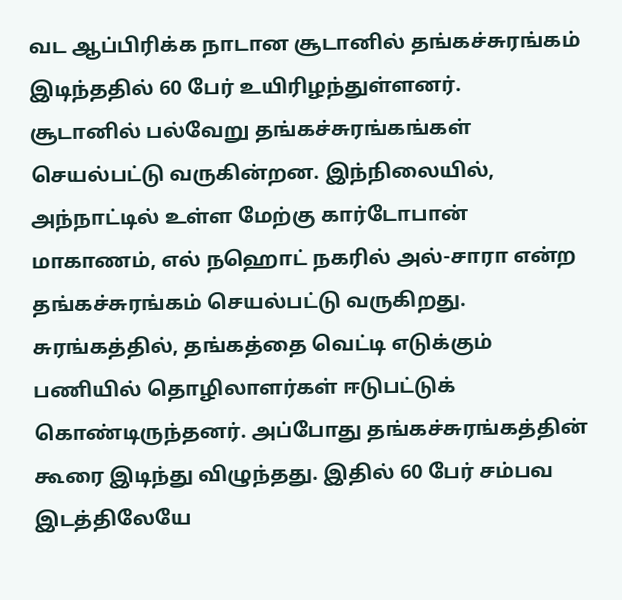வட ஆப்பிரிக்க நாடான சூடானில் தங்கச்சுரங்கம் இடிந்ததில் 60 பேர் உயிரிழந்துள்ளனர்.
சூடானில் பல்வேறு தங்கச்சுரங்கங்கள் செயல்பட்டு வருகின்றன. இந்நிலையில், அந்நாட்டில் உள்ள மேற்கு கார்டோபான் மாகாணம், எல் நஹொட் நகரில் அல்-சாரா என்ற தங்கச்சுரங்கம் செயல்பட்டு வருகிறது.
சுரங்கத்தில், தங்கத்தை வெட்டி எடுக்கும் பணியில் தொழிலாளர்கள் ஈடுபட்டுக் கொண்டிருந்தனர். அப்போது தங்கச்சுரங்கத்தின் கூரை இடிந்து விழுந்தது. இதில் 60 பேர் சம்பவ இடத்திலேயே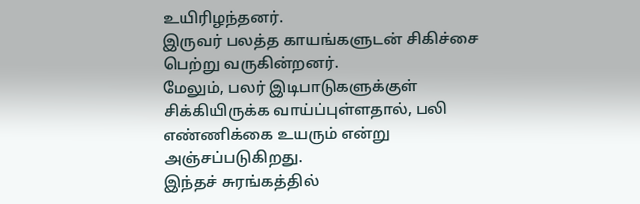உயிரிழந்தனர்.
இருவர் பலத்த காயங்களுடன் சிகிச்சை பெற்று வருகின்றனர்.
மேலும், பலர் இடிபாடுகளுக்குள் சிக்கியிருக்க வாய்ப்புள்ளதால், பலி எண்ணிக்கை உயரும் என்று அஞ்சப்படுகிறது.
இந்தச் சுரங்கத்தில்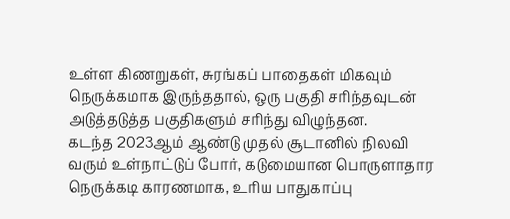உள்ள கிணறுகள், சுரங்கப் பாதைகள் மிகவும் நெருக்கமாக இருந்ததால், ஒரு பகுதி சரிந்தவுடன் அடுத்தடுத்த பகுதிகளும் சரிந்து விழுந்தன.
கடந்த 2023ஆம் ஆண்டு முதல் சூடானில் நிலவி வரும் உள்நாட்டுப் போர், கடுமையான பொருளாதார நெருக்கடி காரணமாக, உரிய பாதுகாப்பு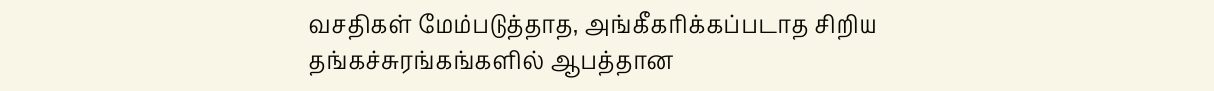வசதிகள் மேம்படுத்தாத, அங்கீகரிக்கப்படாத சிறிய தங்கச்சுரங்கங்களில் ஆபத்தான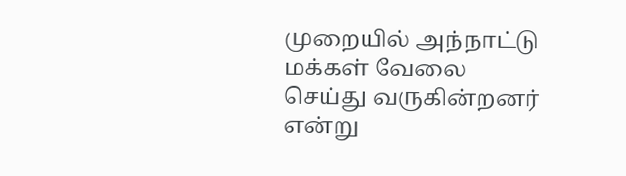முறையில் அந்நாட்டு மக்கள் வேலை செய்து வருகின்றனர் என்று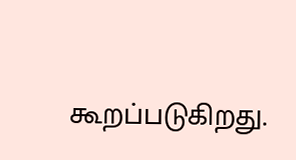கூறப்படுகிறது.